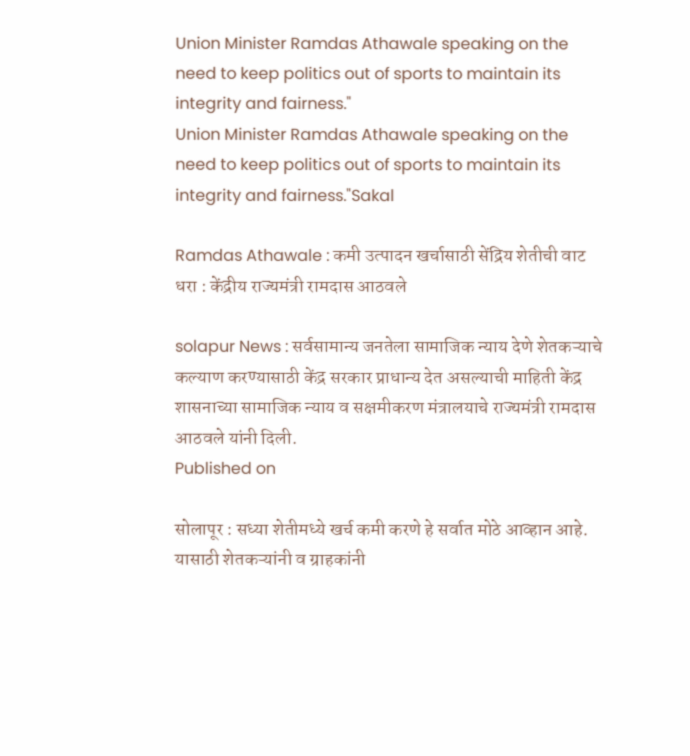Union Minister Ramdas Athawale speaking on the need to keep politics out of sports to maintain its integrity and fairness."
Union Minister Ramdas Athawale speaking on the need to keep politics out of sports to maintain its integrity and fairness."Sakal

Ramdas Athawale : कमी उत्पादन खर्चासाठी सेंद्रिय शेतीची वाट धरा : केंद्रीय राज्यमंत्री रामदास आठवले

solapur News : सर्वसामान्य जनतेला सामाजिक न्याय देणे शेतकऱ्याचे कल्याण करण्यासाठी केंद्र सरकार प्राधान्य देत असल्याची माहिती केंद्र शासनाच्या सामाजिक न्याय व सक्षमीकरण मंत्रालयाचे राज्यमंत्री रामदास आठवले यांनी दिली.
Published on

सोलापूर : सध्या शेतीमध्ये खर्च कमी करणे हे सर्वात मोठे आव्हान आहे. यासाठी शेतकऱ्यांनी व ग्राहकांनी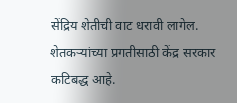सेंद्रिय शेतीची वाट धरावी लागेल. शेतकऱ्यांच्या प्रगतीसाठी केंद्र सरकार कटिबद्ध आहे.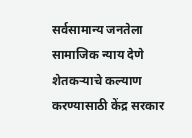सर्वसामान्य जनतेला सामाजिक न्याय देणे शेतकऱ्याचे कल्याण करण्यासाठी केंद्र सरकार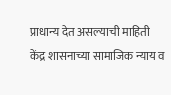प्राधान्य देत असल्याची माहिती केंद्र शासनाच्या सामाजिक न्याय व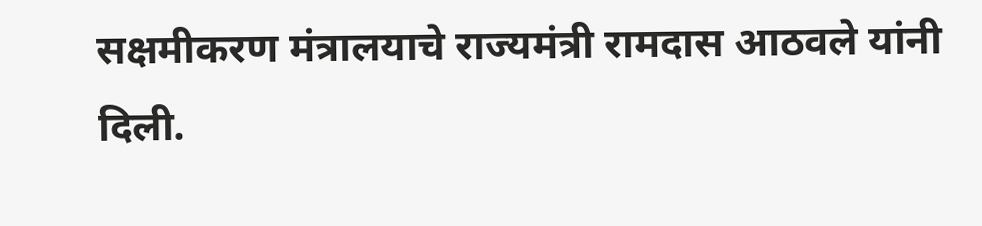सक्षमीकरण मंत्रालयाचे राज्यमंत्री रामदास आठवले यांनी दिली.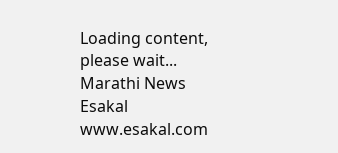Loading content, please wait...
Marathi News Esakal
www.esakal.com